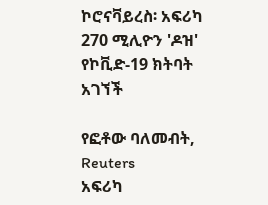ኮሮናቫይረስ፡ አፍሪካ 270 ሚሊዮን 'ዶዝ' የኮቪድ-19 ክትባት አገኘች

የፎቶው ባለመብት, Reuters
አፍሪካ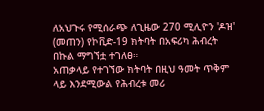ለአህጉሩ የሚሰራጭ ለጊዜው 270 ሚሊዮን 'ዶዝ' (መጠን) የኮቪድ-19 ክትባት በአፍሪካ ሕብረት በኩል ማግኘቷ ተገለፀ።
አጠቃላይ የተገኘው ክትባት በዚህ ዓመት ጥቅም ላይ እንደሚውል የሕብረቱ መሪ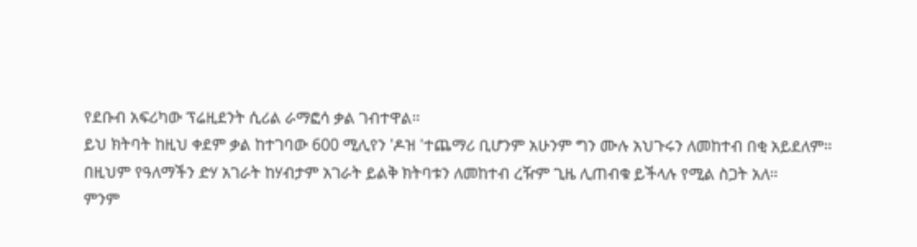የደቡብ አፍሪካው ፕሬዚደንት ሲሪል ራማፎሳ ቃል ገብተዋል።
ይህ ክትባት ከዚህ ቀደም ቃል ከተገባው 600 ሚሊየን 'ዶዝ 'ተጨማሪ ቢሆንም አሁንም ግን ሙሉ አህጉሩን ለመከተብ በቂ አይደለም።
በዚህም የዓለማችን ድሃ አገራት ከሃብታም አገራት ይልቅ ክትባቱን ለመከተብ ረዥም ጊዜ ሊጠብቁ ይችላሉ የሚል ስጋት አለ።
ምንም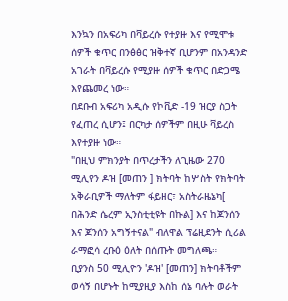እንኳን በአፍሪካ በቫይረሱ የተያዙ እና የሚሞቱ ሰዎች ቁጥር በንፅፅር ዝቅተኛ ቢሆንም በአንዳንድ አገራት በቫይረሱ የሚያዙ ሰዎች ቁጥር በድጋሜ እየጨመረ ነው።
በደቡብ አፍሪካ አዲሱ የኮቪድ -19 ዝርያ ስጋት የፈጠረ ሲሆን፤ በርካታ ሰዎችም በዚሁ ቫይረስ እየተያዙ ነው።
"በዚህ ምክንያት በጥረታችን ለጊዜው 270 ሚሊየን ዶዝ [መጠን ] ክትባት ከሦስት የክትባት አቅራቢዎች ማለትም ፋይዘር፣ አስትራዜኔካ[ በሕንድ ሴረም ኢንስቲቲዩት በኩል] እና ከጆንሰን እና ጆንሰን አግኝተናል" ብለዋል ፕሬዚደንት ሲሪል ራማፎሳ ረቡዕ ዕለት በሰጡት መግለጫ።
ቢያንስ 50 ሚሊዮን 'ዶዝ' [መጠን] ክትባቶችም ወሳኝ በሆኑት ከሚያዚያ እስከ ሰኔ ባሉት ወራት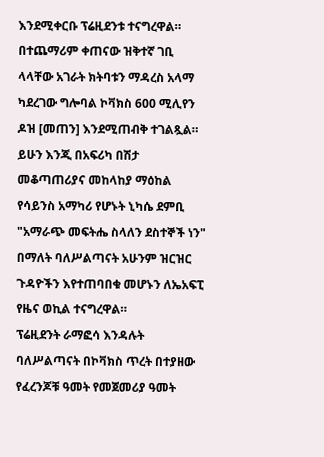እንደሚቀርቡ ፕሬዚደንቱ ተናግረዋል።
በተጨማሪም ቀጠናው ዝቅተኛ ገቢ ላላቸው አገራት ክትባቱን ማዳረስ አላማ ካደረገው ግሎባል ኮቫክስ 600 ሚሊየን ዶዝ [መጠን] እንደሚጠብቅ ተገልጿል።
ይሁን እንጂ በአፍሪካ በሽታ መቆጣጠሪያና መከላከያ ማዕከል የሳይንስ አማካሪ የሆኑት ኒካሴ ደምቢ "አማራጭ መፍትሔ ስላለን ደስተኞች ነን" በማለት ባለሥልጣናት አሁንም ዝርዝር ጉዳዮችን እየተጠባበቁ መሆኑን ለኤአፍፒ የዜና ወኪል ተናግረዋል።
ፕሬዚደንት ራማፎሳ እንዳሉት ባለሥልጣናት በኮቫክስ ጥረት በተያዘው የፈረንጆቹ ዓመት የመጀመሪያ ዓመት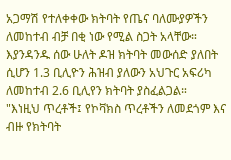አጋማሽ የተለቀቀው ክትባት የጤና ባለሙያዎችን ለመከተብ ብቻ በቂ ነው የሚል ስጋት አላቸው።
እያንዳንዱ ሰው ሁለት ዶዝ ክትባት መውሰድ ያለበት ሲሆን 1.3 ቢሊዮን ሕዝብ ያለውን አህጉር አፍሪካ ለመከተብ 2.6 ቢሊየን ክትባት ያስፈልጋል።
"እነዚህ ጥረቶች፤ የኮቫክስ ጥረቶችን ለመደጎም እና ብዙ የክትባት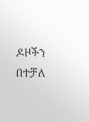ዶዞችን በተቻለ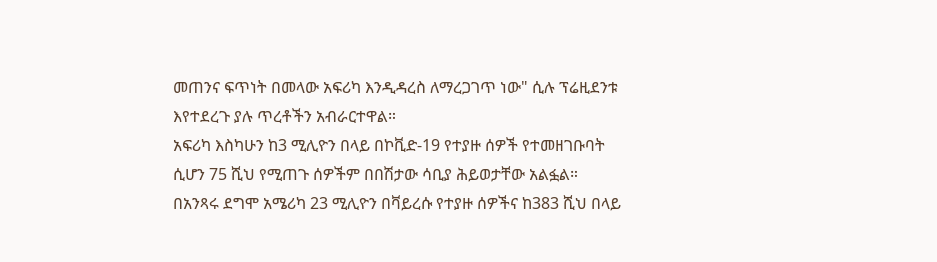መጠንና ፍጥነት በመላው አፍሪካ እንዲዳረስ ለማረጋገጥ ነው" ሲሉ ፕሬዚደንቱ እየተደረጉ ያሉ ጥረቶችን አብራርተዋል።
አፍሪካ እስካሁን ከ3 ሚሊዮን በላይ በኮቪድ-19 የተያዙ ሰዎች የተመዘገቡባት ሲሆን 75 ሺህ የሚጠጉ ሰዎችም በበሽታው ሳቢያ ሕይወታቸው አልፏል።
በአንጻሩ ደግሞ አሜሪካ 23 ሚሊዮን በቫይረሱ የተያዙ ሰዎችና ከ383 ሺህ በላይ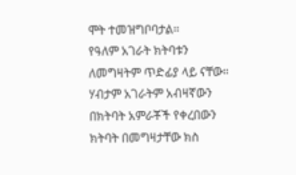ሞት ተመዝግቦባታል።
የዓለም አገራት ክትባቱን ለመግዛትም ጥድፊያ ላይ ናቸው። ሃብታም አገራትም አብዛኛውን በክትባት አምራቾች የቀረበውን ክትባት በመግዛታቸው ክስ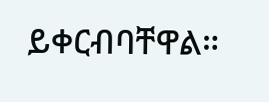ይቀርብባቸዋል።